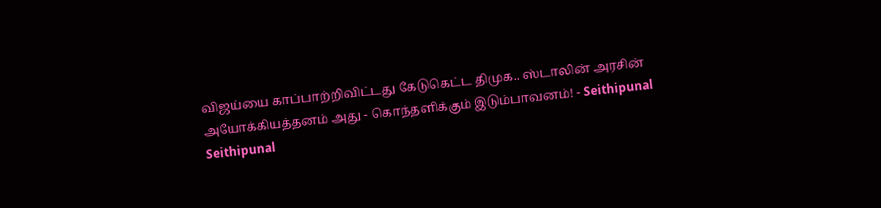விஜய்யை காப்பாற்றிவிட்டது கேடுகெட்ட திமுக.. ஸ்டாலின் அரசின் அயோக்கியத்தனம் அது - கொந்தளிக்கும் இடும்பாவனம்! - Seithipunal
Seithipunal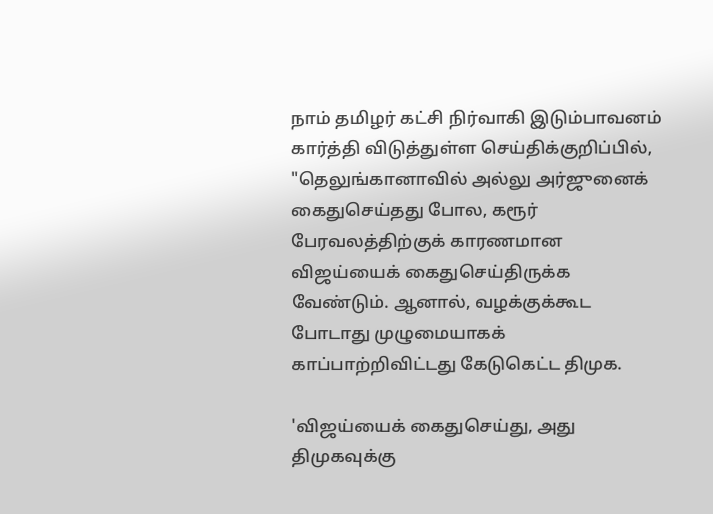நாம் தமிழர் கட்சி நிர்வாகி இடும்பாவனம் கார்த்தி விடுத்துள்ள செய்திக்குறிப்பில், "தெலுங்கானாவில் அல்லு அர்ஜுனைக் கைதுசெய்தது போல, கரூர் பேரவலத்திற்குக் காரணமான விஜய்யைக் கைதுசெய்திருக்க வேண்டும். ஆனால், வழக்குக்கூட போடாது முழுமையாகக் காப்பாற்றிவிட்டது கேடுகெட்ட திமுக.

'விஜய்யைக் கைதுசெய்து, அது திமுகவுக்கு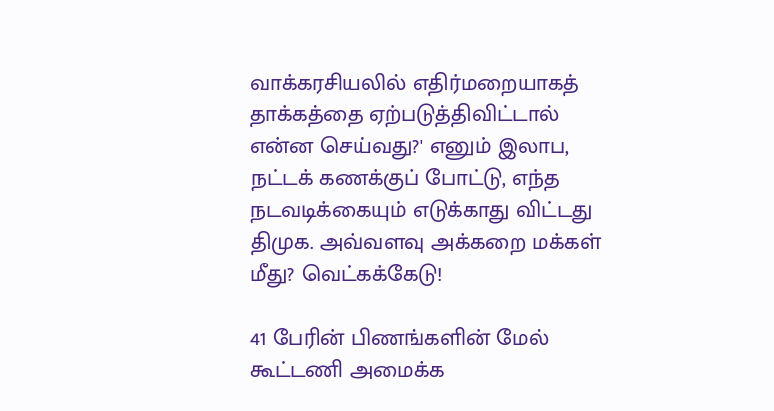வாக்கரசியலில் எதிர்மறையாகத் தாக்கத்தை ஏற்படுத்திவிட்டால் என்ன செய்வது?' எனும் இலாப, நட்டக் கணக்குப் போட்டு, எந்த நடவடிக்கையும் எடுக்காது விட்டது திமுக. அவ்வளவு அக்கறை மக்கள் மீது? வெட்கக்கேடு!

41 பேரின் பிணங்களின் மேல் கூட்டணி அமைக்க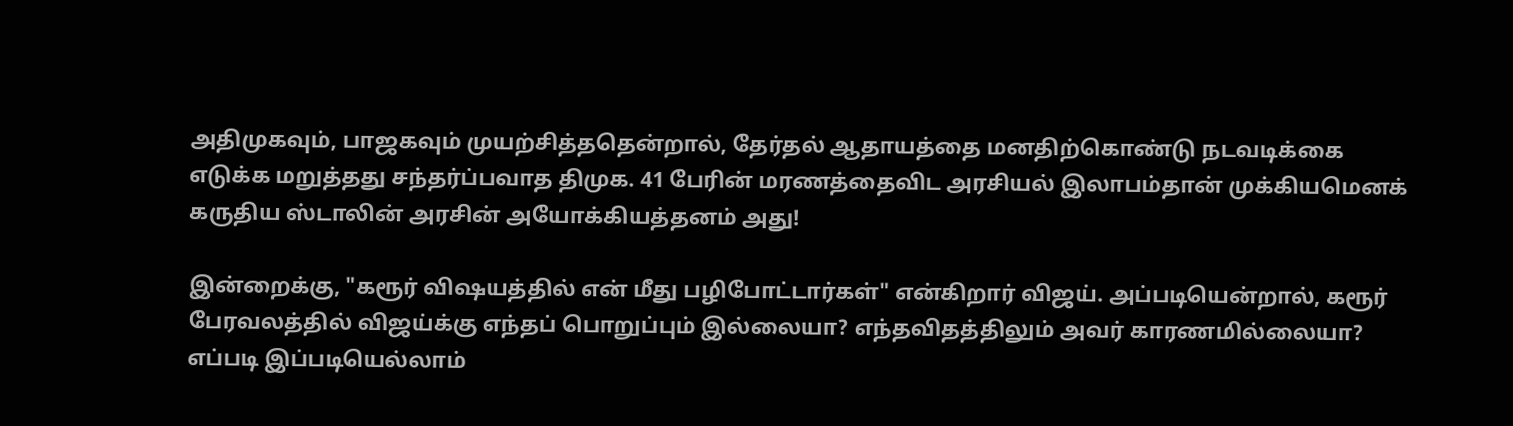அதிமுகவும், பாஜகவும் முயற்சித்ததென்றால், தேர்தல் ஆதாயத்தை மனதிற்கொண்டு நடவடிக்கை எடுக்க மறுத்தது சந்தர்ப்பவாத திமுக. 41 பேரின் மரணத்தைவிட அரசியல் இலாபம்தான் முக்கியமெனக் கருதிய ஸ்டாலின் அரசின் அயோக்கியத்தனம் அது!

இன்றைக்கு, "கரூர் விஷயத்தில் என் மீது பழிபோட்டார்கள்" என்கிறார் விஜய். அப்படியென்றால், கரூர் பேரவலத்தில் விஜய்க்கு எந்தப் பொறுப்பும் இல்லையா? எந்தவிதத்திலும் அவர் காரணமில்லையா? எப்படி இப்படியெல்லாம்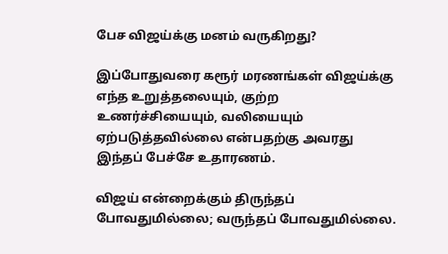பேச விஜய்க்கு மனம் வருகிறது?

இப்போதுவரை கரூர் மரணங்கள் விஜய்க்கு எந்த உறுத்தலையும், குற்ற உணர்ச்சியையும், வலியையும் ஏற்படுத்தவில்லை என்பதற்கு அவரது இந்தப் பேச்சே உதாரணம்.

விஜய் என்றைக்கும் திருந்தப் போவதுமில்லை; வருந்தப் போவதுமில்லை.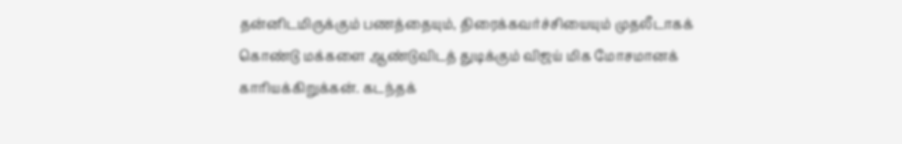தன்னிடமிருக்கும் பணத்தையும், திரைக்கவர்ச்சியையும் முதலீடாகக் கொண்டு மக்களை ஆண்டுவிடத் துடிக்கும் விஜய் மிக மோசமானக் காரியக்கிறுக்கன். கடந்தக்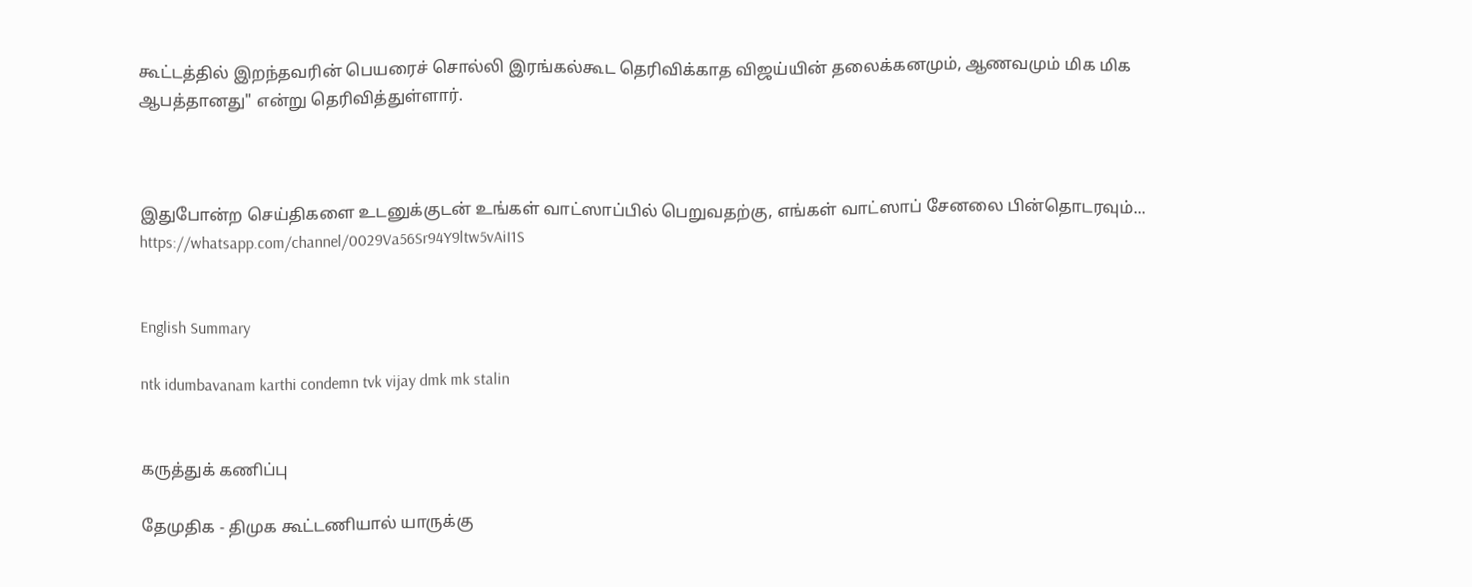கூட்டத்தில் இறந்தவரின் பெயரைச் சொல்லி இரங்கல்கூட தெரிவிக்காத விஜய்யின் தலைக்கனமும், ஆணவமும் மிக மிக ஆபத்தானது" என்று தெரிவித்துள்ளார்.



இதுபோன்ற செய்திகளை உடனுக்குடன் உங்கள் வாட்ஸாப்பில் பெறுவதற்கு, எங்கள் வாட்ஸாப் சேனலை பின்தொடரவும்... https://whatsapp.com/channel/0029Va56Sr94Y9ltw5vAiI1S


English Summary

ntk idumbavanam karthi condemn tvk vijay dmk mk stalin


கருத்துக் கணிப்பு

தேமுதிக - திமுக கூட்டணியால் யாருக்கு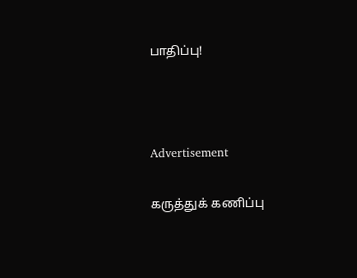பாதிப்பு!



Advertisement

கருத்துக் கணிப்பு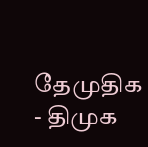தேமுதிக - திமுக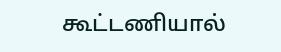கூட்டணியால்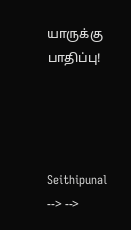யாருக்கு பாதிப்பு!




Seithipunal
--> -->